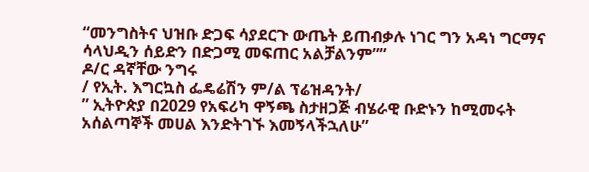“መንግስትና ህዝቡ ድጋፍ ሳያደርጉ ውጤት ይጠብቃሉ ነገር ግን አዳነ ግርማና ሳላህዲን ሰይድን በድጋሚ መፍጠር አልቻልንም””
ዶ/ር ዳኛቸው ንግሩ
/ የኢት. እግርኳስ ፌዴሬሽን ም/ል ፕሬዝዳንት/
” ኢትዮጵያ በ2029 የአፍሪካ ዋኝጫ ስታዘጋጅ ብሄራዊ ቡድኑን ከሚመሩት አሰልጣኞች መሀል እንድትገኙ እመኝላችኋለሁ”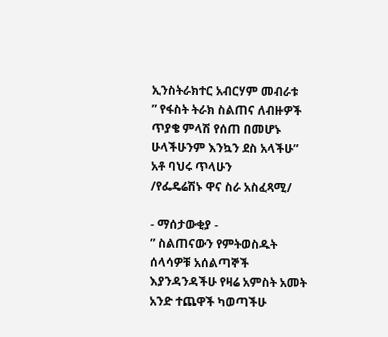ኢንስትራክተር አብርሃም መብራቱ
” የፋስት ትራክ ስልጠና ለብዙዎች ጥያቄ ምላሽ የሰጠ በመሆኑ ሁላችሁንም እንኳን ደስ አላችሁ”
አቶ ባህሩ ጥላሁን
/የፌዴሬሽኑ ዋና ስራ አስፈጻሚ/

- ማሰታውቂያ -
” ስልጠናውን የምትወስዱት ሰላሳዎቹ አሰልጣኞች እያንዳንዳችሁ የዛሬ አምስት አመት አንድ ተጨዋች ካወጣችሁ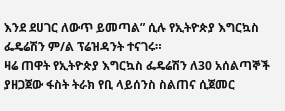እንደ ደሀገር ለውጥ ይመጣል” ሲሉ የኢትዮጵያ እግርኳስ ፌዴሬሽን ም/ል ፕሬዝዳንት ተናገሩ።
ዛሬ ጠዋት የኢትዮጵያ እግርኳስ ፌዴሬሽን ለ30 አሰልጣኞች ያዘጋጀው ፋስት ትራክ የቢ ላይሰንስ ስልጠና ሲጀመር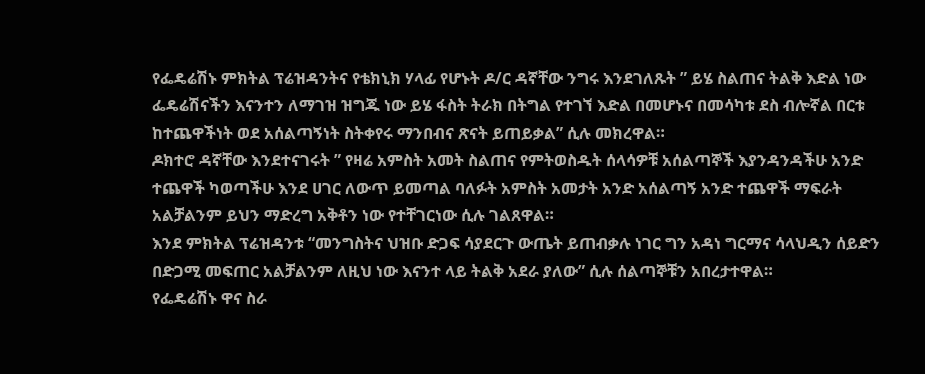የፌዴሬሽኑ ምክትል ፕሬዝዳንትና የቴክኒክ ሃላፊ የሆኑት ዶ/ር ዳኛቸው ንግሩ እንደገለጹት ” ይሄ ስልጠና ትልቅ እድል ነው ፌዴሬሽናችን እናንተን ለማገዝ ዝግጁ ነው ይሄ ፋስት ትራክ በትግል የተገኘ እድል በመሆኑና በመሳካቱ ደስ ብሎኛል በርቱ ከተጨዋችነት ወደ አሰልጣኝነት ስትቀየሩ ማንበብና ጽናት ይጠይቃል” ሲሉ መክረዋል።
ዶክተሮ ዳኛቸው እንደተናገሩት ” የዛሬ አምስት አመት ስልጠና የምትወስዱት ሰላሳዎቹ አሰልጣኞች እያንዳንዳችሁ አንድ ተጨዋች ካወጣችሁ እንደ ሀገር ለውጥ ይመጣል ባለፉት አምስት አመታት አንድ አሰልጣኝ አንድ ተጨዋች ማፍራት አልቻልንም ይህን ማድረግ አቅቶን ነው የተቸገርነው ሲሉ ገልጸዋል።
እንደ ምክትል ፕሬዝዳንቱ “መንግስትና ህዝቡ ድጋፍ ሳያደርጉ ውጤት ይጠብቃሉ ነገር ግን አዳነ ግርማና ሳላህዲን ሰይድን በድጋሚ መፍጠር አልቻልንም ለዚህ ነው እናንተ ላይ ትልቅ አደራ ያለው” ሲሉ ሰልጣኞቹን አበረታተዋል።
የፌዴሬሽኑ ዋና ስራ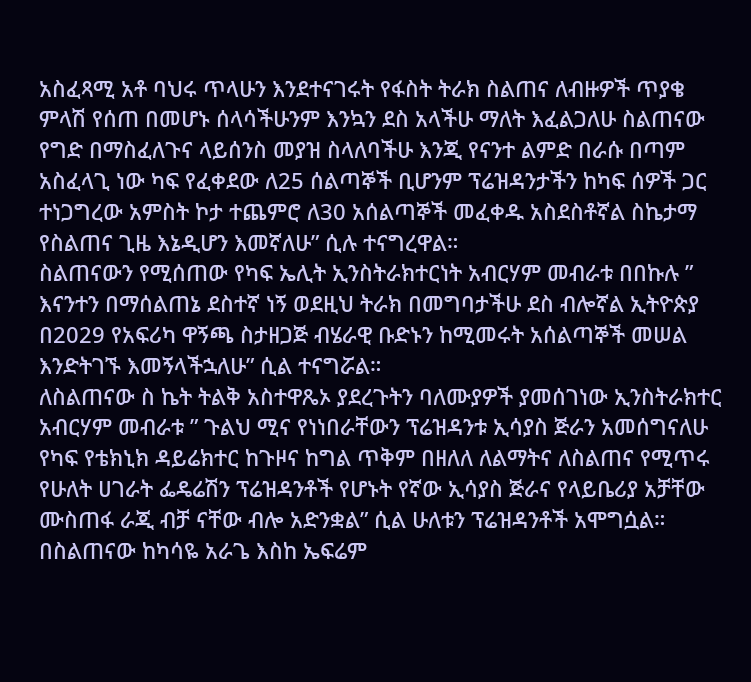አስፈጻሚ አቶ ባህሩ ጥላሁን እንደተናገሩት የፋስት ትራክ ስልጠና ለብዙዎች ጥያቄ ምላሽ የሰጠ በመሆኑ ሰላሳችሁንም እንኳን ደስ አላችሁ ማለት እፈልጋለሁ ስልጠናው የግድ በማስፈለጉና ላይሰንስ መያዝ ስላለባችሁ እንጂ የናንተ ልምድ በራሱ በጣም አስፈላጊ ነው ካፍ የፈቀደው ለ25 ሰልጣኞች ቢሆንም ፕሬዝዳንታችን ከካፍ ሰዎች ጋር ተነጋግረው አምስት ኮታ ተጨምሮ ለ30 አሰልጣኞች መፈቀዱ አስደስቶኛል ስኬታማ የስልጠና ጊዜ እኔዲሆን እመኛለሁ” ሲሉ ተናግረዋል።
ስልጠናውን የሚሰጠው የካፍ ኤሊት ኢንስትራክተርነት አብርሃም መብራቱ በበኩሉ ” እናንተን በማሰልጠኔ ደስተኛ ነኝ ወደዚህ ትራክ በመግባታችሁ ደስ ብሎኛል ኢትዮጵያ በ2029 የአፍሪካ ዋኝጫ ስታዘጋጅ ብሄራዊ ቡድኑን ከሚመሩት አሰልጣኞች መሠል እንድትገኙ እመኝላችኋለሁ” ሲል ተናግሯል።
ለስልጠናው ስ ኬት ትልቅ አስተዋጼኦ ያደረጉትን ባለሙያዎች ያመሰገነው ኢንስትራክተር አብርሃም መብራቱ ” ጉልህ ሚና የነነበራቸውን ፕሬዝዳንቱ ኢሳያስ ጅራን አመሰግናለሁ የካፍ የቴክኒክ ዳይሬክተር ከጉዞና ከግል ጥቅም በዘለለ ለልማትና ለስልጠና የሚጥሩ የሁለት ሀገራት ፌዴሬሽን ፕሬዝዳንቶች የሆኑት የኛው ኢሳያስ ጅራና የላይቤሪያ አቻቸው ሙስጠፋ ራጂ ብቻ ናቸው ብሎ አድንቋል” ሲል ሁለቱን ፕሬዝዳንቶች አሞግሷል።
በስልጠናው ከካሳዬ አራጌ እስከ ኤፍሬም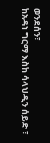ወንደሰን፣
ከአዳነ ግርማ እስከ ሳላህዲን ሰይድ ፣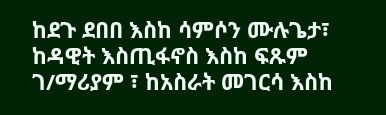ከደጉ ደበበ እስከ ሳምሶን ሙሉጌታ፣ ከዳዊት እስጢፋኖስ እስከ ፍጹም ገ/ማሪያም ፣ ከአስራት መገርሳ እስከ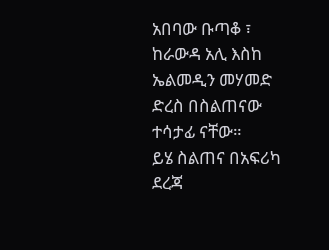አበባው ቡጣቆ ፣ ከራውዳ አሊ እስከ ኤልመዲን መሃመድ ድረስ በስልጠናው ተሳታፊ ናቸው።
ይሄ ስልጠና በአፍሪካ ደረጃ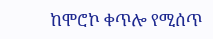ከሞሮኮ ቀጥሎ የሚሰጥ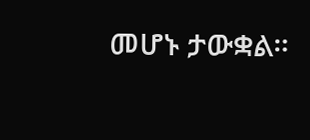መሆኑ ታውቋል።